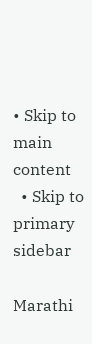• Skip to main content
  • Skip to primary sidebar

Marathi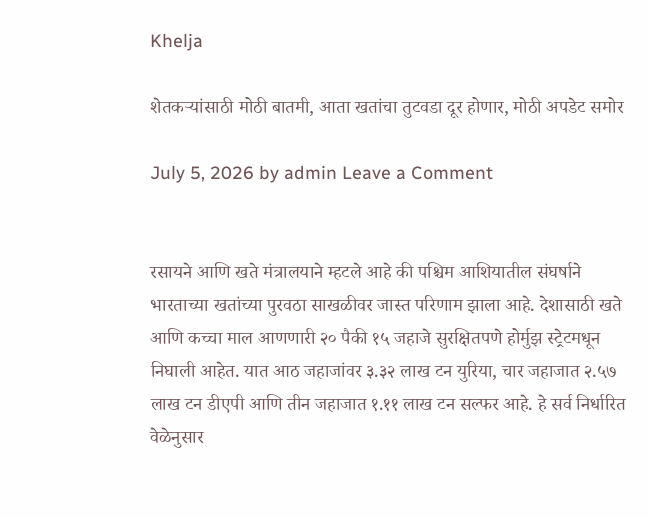Khelja

शेतकऱ्यांसाठी मोठी बातमी, आता खतांचा तुटवडा दूर होणार, मोठी अपडेट समोर

July 5, 2026 by admin Leave a Comment


रसायने आणि खते मंत्रालयाने म्हटले आहे की पश्चिम आशियातील संघर्षाने भारताच्या खतांच्या पुरवठा साखळीवर जास्त परिणाम झाला आहे. देशासाठी खते आणि कच्चा माल आणणारी २० पैकी १५ जहाजे सुरक्षितपणे होर्मुझ स्ट्रेटमधून निघाली आहेत. यात आठ जहाजांवर ३.३२ लाख टन युरिया, चार जहाजात २.५७ लाख टन डीएपी आणि तीन जहाजात १.११ लाख टन सल्फर आहे. हे सर्व निर्धारित वेळेनुसार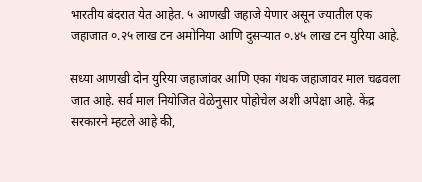भारतीय बंदरात येत आहेत. ५ आणखी जहाजे येणार असून ज्यातील एक जहाजात ०.२५ लाख टन अमोनिया आणि दुसऱ्यात ०.४५ लाख टन युरिया आहे.

सध्या आणखी दोन युरिया जहाजांवर आणि एका गंधक जहाजावर माल चढवला जात आहे. सर्व माल नियोजित वेळेनुसार पोहोचेल अशी अपेक्षा आहे. केंद्र सरकारने म्हटले आहे की,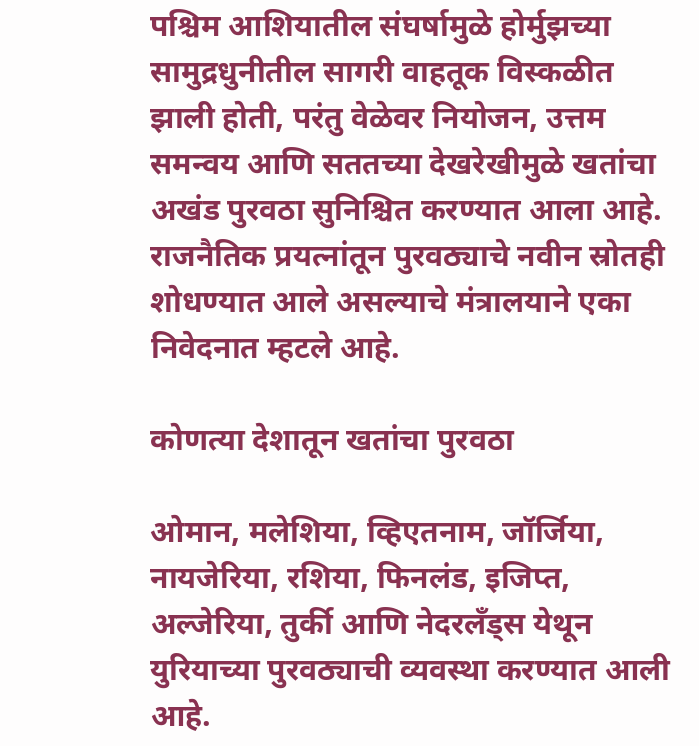पश्चिम आशियातील संघर्षामुळे होर्मुझच्या सामुद्रधुनीतील सागरी वाहतूक विस्कळीत झाली होती, परंतु वेळेवर नियोजन, उत्तम समन्वय आणि सततच्या देखरेखीमुळे खतांचा अखंड पुरवठा सुनिश्चित करण्यात आला आहे. राजनैतिक प्रयत्नांतून पुरवठ्याचे नवीन स्रोतही शोधण्यात आले असल्याचे मंत्रालयाने एका निवेदनात म्हटले आहे.

कोणत्या देशातून खतांचा पुरवठा

ओमान, मलेशिया, व्हिएतनाम, जॉर्जिया, नायजेरिया, रशिया, फिनलंड, इजिप्त, अल्जेरिया, तुर्की आणि नेदरलँड्स येथून युरियाच्या पुरवठ्याची व्यवस्था करण्यात आली आहे.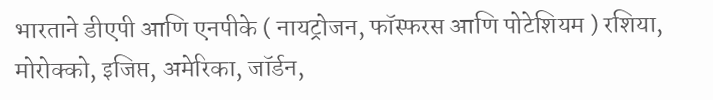भारताने डीएपी आणि एनपीके ( नायट्रोजन, फॉस्फरस आणि पोटेशियम ) रशिया, मोरोक्को, इजिप्त, अमेरिका, जॉर्डन,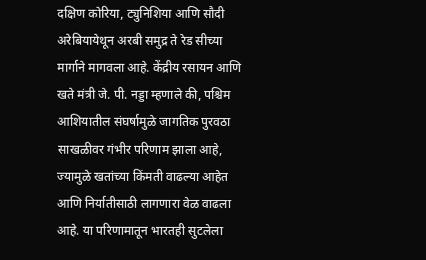दक्षिण कोरिया, ट्युनिशिया आणि सौदी अरेबियायेथून अरबी समुद्र ते रेड सीच्या मार्गाने मागवला आहे. केंद्रीय रसायन आणि खते मंत्री जे. पी. नड्डा म्हणाले की, पश्चिम आशियातील संघर्षामुळे जागतिक पुरवठा साखळीवर गंभीर परिणाम झाला आहे, ज्यामुळे खतांच्या किंमती वाढल्या आहेत आणि निर्यातीसाठी लागणारा वेळ वाढला आहे. या परिणामातून भारतही सुटलेला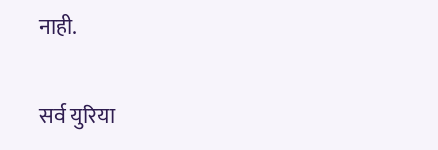नाही.

सर्व युरिया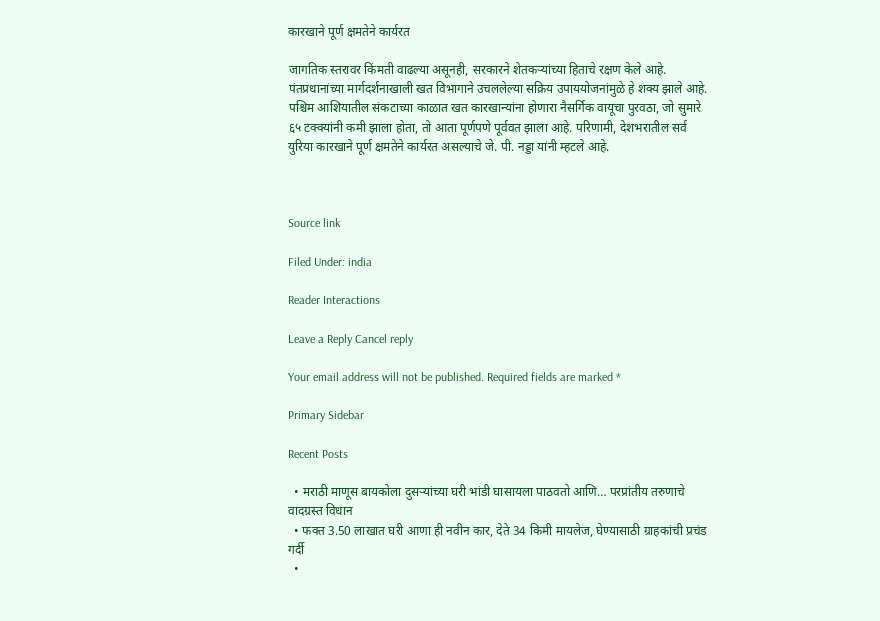कारखाने पूर्ण क्षमतेने कार्यरत

जागतिक स्तरावर किंमती वाढल्या असूनही, सरकारने शेतकऱ्यांच्या हिताचे रक्षण केले आहे. पंतप्रधानांच्या मार्गदर्शनाखाली खत विभागाने उचललेल्या सक्रिय उपाययोजनांमुळे हे शक्य झाले आहे. पश्चिम आशियातील संकटाच्या काळात खत कारखान्यांना होणारा नैसर्गिक वायूचा पुरवठा, जो सुमारे ६५ टक्क्यांनी कमी झाला होता, तो आता पूर्णपणे पूर्ववत झाला आहे. परिणामी, देशभरातील सर्व युरिया कारखाने पूर्ण क्षमतेने कार्यरत असल्याचे जे. पी. नड्डा यांनी म्हटले आहे.



Source link

Filed Under: india

Reader Interactions

Leave a Reply Cancel reply

Your email address will not be published. Required fields are marked *

Primary Sidebar

Recent Posts

  • मराठी माणूस बायकोला दुसऱ्यांच्या घरी भांडी घासायला पाठवतो आणि… परप्रांतीय तरुणाचे वादग्रस्त विधान
  • फक्त 3.50 लाखात घरी आणा ही नवीन कार, देते 34 किमी मायलेज, घेण्यासाठी ग्राहकांची प्रचंड गर्दी
  •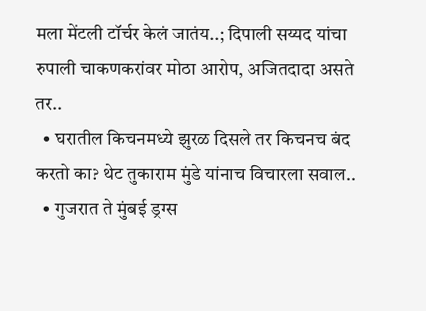मला मेंटली टॉर्चर केलं जातंय..; दिपाली सय्यद यांचा रुपाली चाकणकरांवर मोठा आरोप, अजितदादा असते तर..
  • घरातील किचनमध्ये झुरळ दिसले तर किचनच बंद करतो का? थेट तुकाराम मुंडे यांनाच विचारला सवाल..
  • गुजरात ते मुंबई ड्रग्स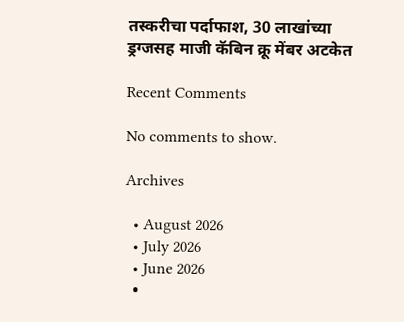तस्करीचा पर्दाफाश, 30 लाखांच्या ड्रग्जसह माजी कॅबिन क्रू मेंबर अटकेत

Recent Comments

No comments to show.

Archives

  • August 2026
  • July 2026
  • June 2026
  •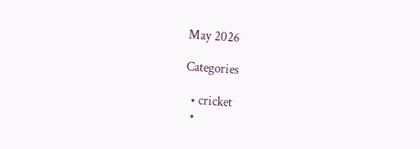May 2026

Categories

  • cricket
  •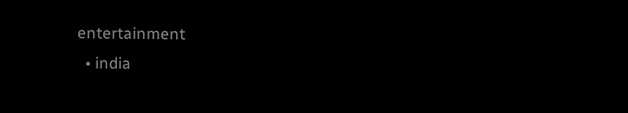entertainment
  • india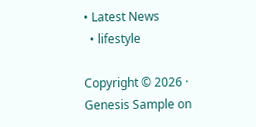• Latest News
  • lifestyle

Copyright © 2026 · Genesis Sample on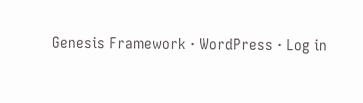Genesis Framework · WordPress · Log in